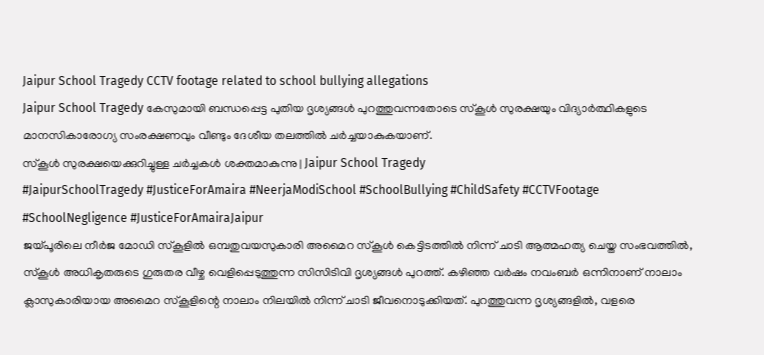Jaipur School Tragedy CCTV footage related to school bullying allegations
Jaipur School Tragedy കേസുമായി ബന്ധപ്പെട്ട പുതിയ ദൃശ്യങ്ങൾ പുറത്തുവന്നതോടെ സ്കൂൾ സുരക്ഷയും വിദ്യാർത്ഥികളുടെ മാനസികാരോഗ്യ സംരക്ഷണവും വീണ്ടും ദേശീയ തലത്തിൽ ചർച്ചയാകുകയാണ്.
സ്കൂൾ സുരക്ഷയെക്കുറിച്ചുള്ള ചർച്ചകൾ ശക്തമാകുന്നു | Jaipur School Tragedy
#JaipurSchoolTragedy #JusticeForAmaira #NeerjaModiSchool #SchoolBullying #ChildSafety #CCTVFootage #SchoolNegligence #JusticeForAmairaJaipur
ജയ്പൂരിലെ നീർജ മോഡി സ്കൂളിൽ ഒമ്പതുവയസുകാരി അമൈറ സ്കൂൾ കെട്ടിടത്തിൽ നിന്ന് ചാടി ആത്മഹത്യ ചെയ്ത സംഭവത്തിൽ, സ്കൂൾ അധികൃതരുടെ ഗുരുതര വീഴ്ച വെളിപ്പെടുത്തുന്ന സിസിടിവി ദൃശ്യങ്ങൾ പുറത്ത്. കഴിഞ്ഞ വർഷം നവംബർ ഒന്നിനാണ് നാലാം ക്ലാസുകാരിയായ അമൈറ സ്കൂളിന്റെ നാലാം നിലയിൽ നിന്ന് ചാടി ജീവനൊടുക്കിയത്. പുറത്തുവന്ന ദൃശ്യങ്ങളിൽ, വളരെ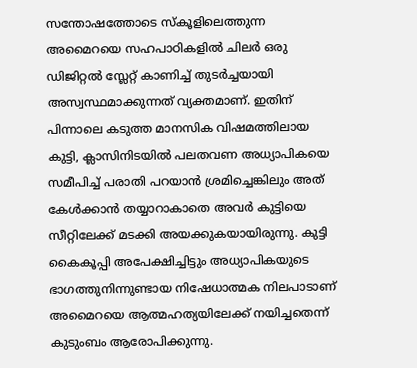സന്തോഷത്തോടെ സ്കൂളിലെത്തുന്ന അമൈറയെ സഹപാഠികളിൽ ചിലർ ഒരു ഡിജിറ്റൽ സ്ലേറ്റ് കാണിച്ച് തുടർച്ചയായി അസ്വസ്ഥമാക്കുന്നത് വ്യക്തമാണ്. ഇതിന് പിന്നാലെ കടുത്ത മാനസിക വിഷമത്തിലായ കുട്ടി, ക്ലാസിനിടയിൽ പലതവണ അധ്യാപികയെ സമീപിച്ച് പരാതി പറയാൻ ശ്രമിച്ചെങ്കിലും അത് കേൾക്കാൻ തയ്യാറാകാതെ അവർ കുട്ടിയെ സീറ്റിലേക്ക് മടക്കി അയക്കുകയായിരുന്നു. കുട്ടി കൈകൂപ്പി അപേക്ഷിച്ചിട്ടും അധ്യാപികയുടെ ഭാഗത്തുനിന്നുണ്ടായ നിഷേധാത്മക നിലപാടാണ് അമൈറയെ ആത്മഹത്യയിലേക്ക് നയിച്ചതെന്ന് കുടുംബം ആരോപിക്കുന്നു.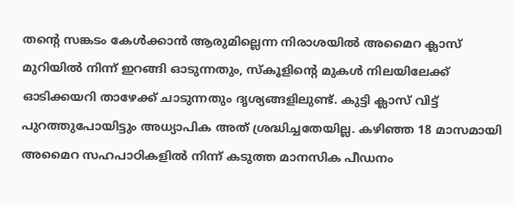തന്റെ സങ്കടം കേൾക്കാൻ ആരുമില്ലെന്ന നിരാശയിൽ അമൈറ ക്ലാസ് മുറിയിൽ നിന്ന് ഇറങ്ങി ഓടുന്നതും, സ്കൂളിന്റെ മുകൾ നിലയിലേക്ക് ഓടിക്കയറി താഴേക്ക് ചാടുന്നതും ദൃശ്യങ്ങളിലുണ്ട്. കുട്ടി ക്ലാസ് വിട്ട് പുറത്തുപോയിട്ടും അധ്യാപിക അത് ശ്രദ്ധിച്ചതേയില്ല. കഴിഞ്ഞ 18 മാസമായി അമൈറ സഹപാഠികളിൽ നിന്ന് കടുത്ത മാനസിക പീഡനം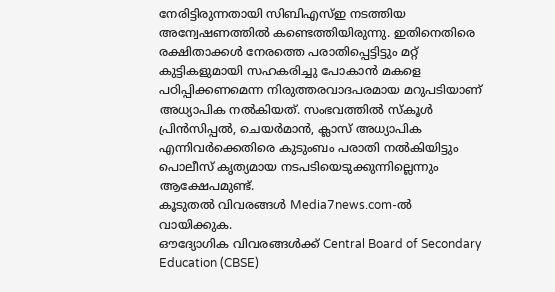നേരിട്ടിരുന്നതായി സിബിഎസ്ഇ നടത്തിയ അന്വേഷണത്തിൽ കണ്ടെത്തിയിരുന്നു. ഇതിനെതിരെ രക്ഷിതാക്കൾ നേരത്തെ പരാതിപ്പെട്ടിട്ടും മറ്റ് കുട്ടികളുമായി സഹകരിച്ചു പോകാൻ മകളെ പഠിപ്പിക്കണമെന്ന നിരുത്തരവാദപരമായ മറുപടിയാണ് അധ്യാപിക നൽകിയത്. സംഭവത്തിൽ സ്കൂൾ പ്രിൻസിപ്പൽ, ചെയർമാൻ, ക്ലാസ് അധ്യാപിക എന്നിവർക്കെതിരെ കുടുംബം പരാതി നൽകിയിട്ടും പൊലീസ് കൃത്യമായ നടപടിയെടുക്കുന്നില്ലെന്നും ആക്ഷേപമുണ്ട്.
കൂടുതൽ വിവരങ്ങൾ Media7news.com-ൽ വായിക്കുക.
ഔദ്യോഗിക വിവരങ്ങൾക്ക് Central Board of Secondary Education (CBSE)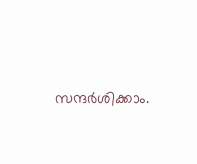സന്ദർശിക്കാം.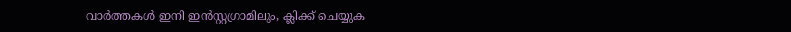വാർത്തകൾ ഇനി ഇൻസ്റ്റഗ്രാമിലും, ക്ലിക്ക് ചെയ്യുക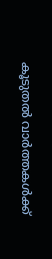കൂടുതൽ വാർത്തകൾക്ക്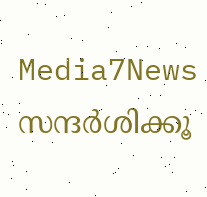Media7News സന്ദർശിക്കൂ